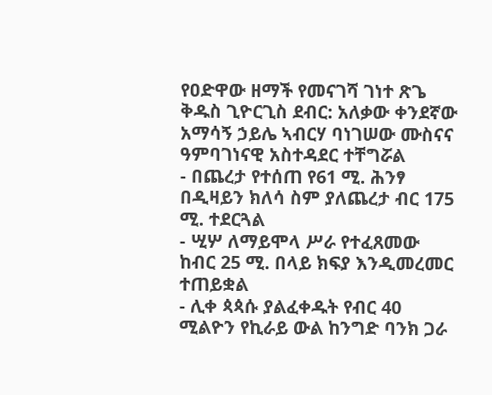የዐድዋው ዘማች የመናገሻ ገነተ ጽጌ ቅዱስ ጊዮርጊስ ደብር: አለቃው ቀንደኛው አማሳኝ ኃይሌ ኣብርሃ ባነገሠው ሙስናና ዓምባገነናዊ አስተዳደር ተቸግሯል
- በጨረታ የተሰጠ የ61 ሚ. ሕንፃ በዲዛይን ክለሳ ስም ያለጨረታ ብር 175 ሚ. ተደርጓል
- ሢሦ ለማይሞላ ሥራ የተፈጸመው ከብር 25 ሚ. በላይ ክፍያ እንዲመረመር ተጠይቋል
- ሊቀ ጳጳሱ ያልፈቀዱት የብር 40 ሚልዮን የኪራይ ውል ከንግድ ባንክ ጋራ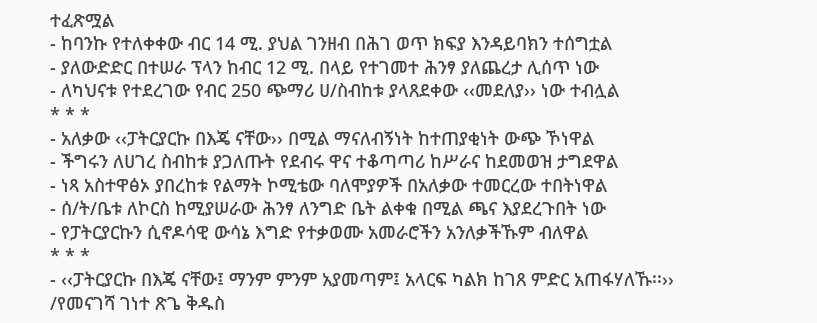ተፈጽሟል
- ከባንኩ የተለቀቀው ብር 14 ሚ. ያህል ገንዘብ በሕገ ወጥ ክፍያ እንዳይባክን ተሰግቷል
- ያለውድድር በተሠራ ፕላን ከብር 12 ሚ. በላይ የተገመተ ሕንፃ ያለጨረታ ሊሰጥ ነው
- ለካህናቱ የተደረገው የብር 250 ጭማሪ ሀ/ስብከቱ ያላጸደቀው ‹‹መደለያ›› ነው ተብሏል
* * *
- አለቃው ‹‹ፓትርያርኩ በእጄ ናቸው›› በሚል ማናለብኝነት ከተጠያቂነት ውጭ ኾነዋል
- ችግሩን ለሀገረ ስብከቱ ያጋለጡት የደብሩ ዋና ተቆጣጣሪ ከሥራና ከደመወዝ ታግደዋል
- ነጻ አስተዋፅኦ ያበረከቱ የልማት ኮሚቴው ባለሞያዎች በአለቃው ተመርረው ተበትነዋል
- ሰ/ት/ቤቱ ለኮርስ ከሚያሠራው ሕንፃ ለንግድ ቤት ልቀቁ በሚል ጫና እያደረጉበት ነው
- የፓትርያርኩን ሲኖዶሳዊ ውሳኔ እግድ የተቃወሙ አመራሮችን አንለቃችኹም ብለዋል
* * *
- ‹‹ፓትርያርኩ በእጄ ናቸው፤ ማንም ምንም አያመጣም፤ አላርፍ ካልክ ከገጸ ምድር አጠፋሃለኹ፡፡››
/የመናገሻ ገነተ ጽጌ ቅዱስ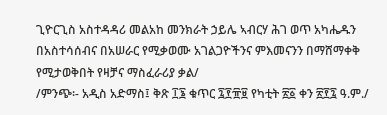ጊዮርጊስ አስተዳዳሪ መልአከ መንክራት ኃይሌ ኣብርሃ ሕገ ወጥ አካሔዱን በአስተሳሰብና በአሠራር የሚቃወሙ አገልጋዮችንና ምእመናንን በማሸማቀቅ የሚታወቅበት የዛቻና ማስፈራሪያ ቃል/
/ምንጭ፡- አዲስ አድማስ፤ ቅጽ ፲፮ ቁጥር ፯፻፹፱ የካቲት ፳፩ ቀን ፳፻፯ ዓ.ም./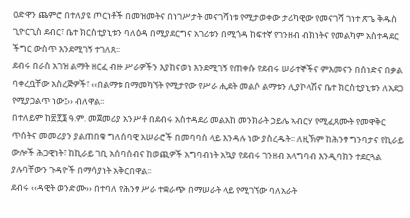ዐድዋን ጨምሮ በተለያዩ ጦርነቶች በመዝመትና በነገሥታት መናገሻነቱ የሚታወቀው ታሪካዊው የመናገሻ ገነተ ጽጌ ቅዱስ ጊዮርጊስ ደብር፣ ቤተ ክርስቲያኒቱን ባለዕዳ በሚያደርግና አገሪቱን በሚጎዳ ከፍተኛ የገንዘብ ብክነትና የመልካም አስተዳደር ችግር ውስጥ እንደሚገኝ ተገለጸ፡፡
ደብሩ በራስ አገዝ ልማት ዘርፈ ብዙ ሥራዎችን እያከናወነ እንደሚገኝ የጠቀሱ የደብሩ ሠራተኞችና ምእመናን በሰነድና በቃል ባቀረቧቸው አስረጅዎች፣ ‹‹በልማቱ በማመካኘት የሚታየው የሥራ ሒደት መልሶ ልማቱን ሊያኮላሽና ቤተ ክርስቲያኒቱን ለአደጋ የሚያጋልጥ ነው፤›› ብለዋል፡፡
በተለይም ከ፳፻፮ ዓ.ም. መጀመሪያ አንሥቶ በደብሩ አስተዳደሪ መልአከ መንክራት ኃይሌ ኣብርሃ የሚፈጸሙት የመዋቅር ጥሰትና መመሪያን ያልጠበቁ ግለሰባዊ አሠራሮች በመባባስ ላይ እንዳሉ ነው ያስረዱት፡፡ ለዚኽም ከሕንፃ ግንባታና የኪራይ ውሎች ሕጋዊነት፣ ከኪራይ ገቢ አሰባሰብና ከወጪዎች አግባብነት አኳያ የደብሩ ገንዘብ አላግባብ እንዲባክን ተደርጓል ያሉባቸውን ጉዳዮች በማሳያነት አቅርበዋል፡፡
ደብሩ ‹‹ዳዊት ወንድሙ›› በተባለ የሕንፃ ሥራ ተቋራጭ በማሠራት ላይ የሚገኘው ባለአራት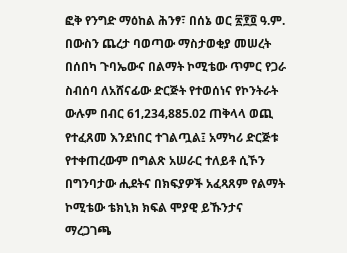ፎቅ የንግድ ማዕከል ሕንፃ፣ በሰኔ ወር ፳፻፬ ዓ.ም. በውስን ጨረታ ባወጣው ማስታወቂያ መሠረት በሰበካ ጉባኤውና በልማት ኮሚቴው ጥምር የጋራ ስብሰባ ለአሸናፊው ድርጅት የተወሰነና የኮንትራት ውሉም በብር 61‚234‚885.02 ጠቅላላ ወጪ የተፈጸመ እንደነበር ተገልጧል፤ አማካሪ ድርጅቱ የተቀጠረውም በግልጽ አሠራር ተለይቶ ሲኾን በግንባታው ሒደትና በክፍያዎች አፈጻጸም የልማት ኮሚቴው ቴክኒክ ክፍል ሞያዊ ይኹንታና ማረጋገጫ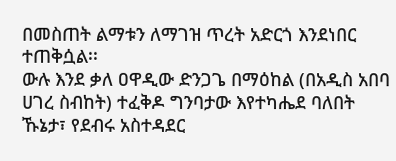በመስጠት ልማቱን ለማገዝ ጥረት አድርጎ እንደነበር ተጠቅሷል፡፡
ውሉ እንደ ቃለ ዐዋዲው ድንጋጌ በማዕከል (በአዲስ አበባ ሀገረ ስብከት) ተፈቅዶ ግንባታው እየተካሔደ ባለበት ኹኔታ፣ የደብሩ አስተዳደር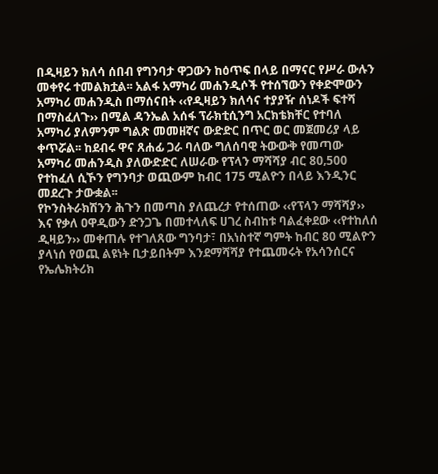በዲዛይን ክለሳ ሰበብ የግንባታ ዋጋውን ከዕጥፍ በላይ በማናር የሥራ ውሉን መቀየሩ ተመልክቷል፡፡ አልፋ አማካሪ መሐንዲሶች የተሰኘውን የቀድሞውን አማካሪ መሐንዲስ በማሰናበት ‹‹የዲዛይን ክለሳና ተያያዥ ሰነዶች ፍተሻ በማስፈለጉ›› በሚል ዳንኤል አሰፋ ፕራክቲሲንግ አርክቴክቸር የተባለ አማካሪ ያለምንም ግልጽ መመዘኛና ውድድር በጥር ወር መጀመሪያ ላይ ቀጥሯል፡፡ ከደብሩ ዋና ጸሐፊ ጋራ ባለው ግለሰባዊ ትውውቅ የመጣው አማካሪ መሐንዲስ ያለውድድር ለሠራው የፕላን ማሻሻያ ብር 80‚500 የተከፈለ ሲኾን የግንባታ ወጪውም ከብር 175 ሚልዮን በላይ እንዲንር መደረጉ ታውቋል፡፡
የኮንስትራክሽንን ሕጉን በመጣስ ያለጨረታ የተሰጠው ‹‹የፕላን ማሻሻያ›› እና የቃለ ዐዋዲውን ድንጋጌ በመተላለፍ ሀገረ ስብከቱ ባልፈቀደው ‹‹የተከለሰ ዲዛይን›› መቀጠሉ የተገለጸው ግንባታ፣ በአነስተኛ ግምት ከብር 80 ሚልዮን ያላነሰ የወጪ ልዩነት ቢታይበትም እንደማሻሻያ የተጨመሩት የአሳንሰርና የኤሌክትሪክ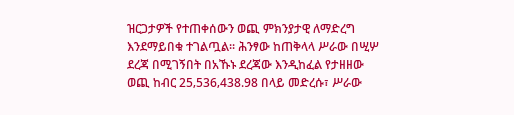ዝርጋታዎች የተጠቀሰውን ወጪ ምክንያታዊ ለማድረግ እንደማይበቁ ተገልጧል፡፡ ሕንፃው ከጠቅላላ ሥራው በሢሦ ደረጃ በሚገኝበት በአኹኑ ደረጃው እንዲከፈል የታዘዘው ወጪ ከብር 25‚536‚438.98 በላይ መድረሱ፣ ሥራው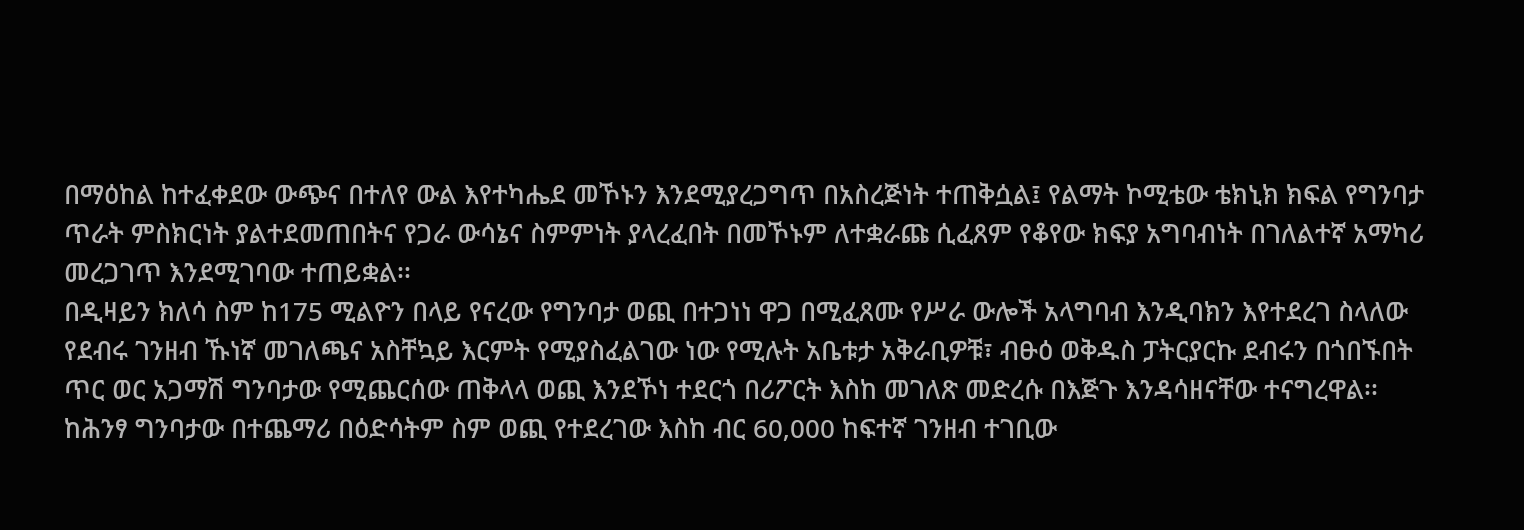በማዕከል ከተፈቀደው ውጭና በተለየ ውል እየተካሔደ መኾኑን እንደሚያረጋግጥ በአስረጅነት ተጠቅሷል፤ የልማት ኮሚቴው ቴክኒክ ክፍል የግንባታ ጥራት ምስክርነት ያልተደመጠበትና የጋራ ውሳኔና ስምምነት ያላረፈበት በመኾኑም ለተቋራጩ ሲፈጸም የቆየው ክፍያ አግባብነት በገለልተኛ አማካሪ መረጋገጥ እንደሚገባው ተጠይቋል፡፡
በዲዛይን ክለሳ ስም ከ175 ሚልዮን በላይ የናረው የግንባታ ወጪ በተጋነነ ዋጋ በሚፈጸሙ የሥራ ውሎች አላግባብ እንዲባክን እየተደረገ ስላለው የደብሩ ገንዘብ ኹነኛ መገለጫና አስቸኳይ እርምት የሚያስፈልገው ነው የሚሉት አቤቱታ አቅራቢዎቹ፣ ብፁዕ ወቅዱስ ፓትርያርኩ ደብሩን በጎበኙበት ጥር ወር አጋማሽ ግንባታው የሚጨርሰው ጠቅላላ ወጪ እንደኾነ ተደርጎ በሪፖርት እስከ መገለጽ መድረሱ በእጅጉ እንዳሳዘናቸው ተናግረዋል፡፡ ከሕንፃ ግንባታው በተጨማሪ በዕድሳትም ስም ወጪ የተደረገው እስከ ብር 60‚000 ከፍተኛ ገንዘብ ተገቢው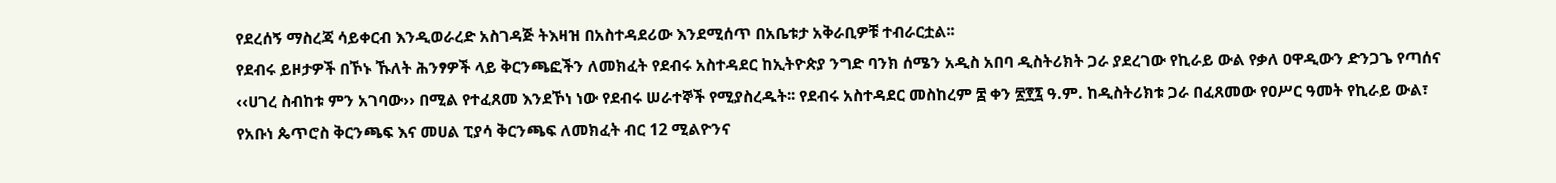የደረሰኝ ማስረጃ ሳይቀርብ እንዲወራረድ አስገዳጅ ትእዛዝ በአስተዳደሪው እንደሚሰጥ በአቤቱታ አቅራቢዎቹ ተብራርቷል፡፡
የደብሩ ይዞታዎች በኾኑ ኹለት ሕንፃዎች ላይ ቅርንጫፎችን ለመክፈት የደብሩ አስተዳደር ከኢትዮጵያ ንግድ ባንክ ሰሜን አዲስ አበባ ዲስትሪክት ጋራ ያደረገው የኪራይ ውል የቃለ ዐዋዲውን ድንጋጌ የጣሰና ‹‹ሀገረ ስብከቱ ምን አገባው›› በሚል የተፈጸመ እንደኾነ ነው የደብሩ ሠራተኞች የሚያስረዱት፡፡ የደብሩ አስተዳደር መስከረም ፰ ቀን ፳፻፯ ዓ.ም. ከዲስትሪክቱ ጋራ በፈጸመው የዐሥር ዓመት የኪራይ ውል፣ የአቡነ ጴጥሮስ ቅርንጫፍ እና መሀል ፒያሳ ቅርንጫፍ ለመክፈት ብር 12 ሚልዮንና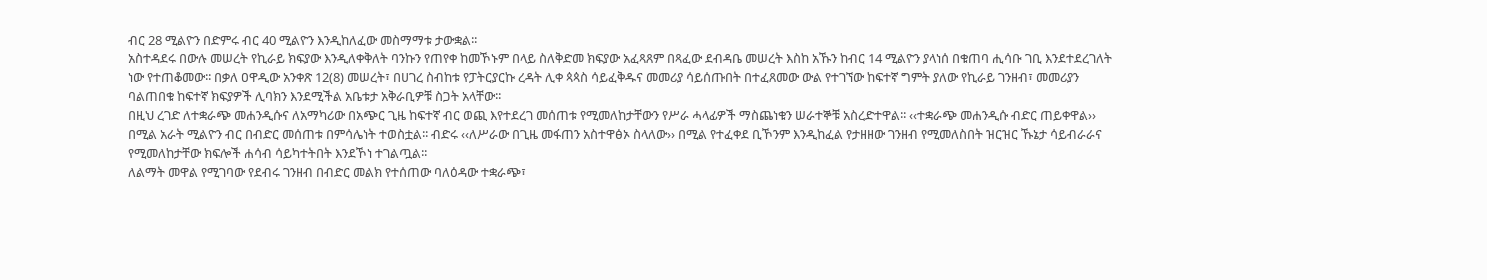ብር 28 ሚልዮን በድምሩ ብር 40 ሚልዮን እንዲከለፈው መስማማቱ ታውቋል፡፡
አስተዳደሩ በውሉ መሠረት የኪራይ ክፍያው እንዲለቀቅለት ባንኩን የጠየቀ ከመኾኑም በላይ ስለቅድመ ክፍያው አፈጻጸም በጻፈው ደብዳቤ መሠረት እስከ አኹን ከብር 14 ሚልዮን ያላነሰ በቁጠባ ሒሳቡ ገቢ እንደተደረገለት ነው የተጠቆመው፡፡ በቃለ ዐዋዲው አንቀጽ 12(8) መሠረት፣ በሀገረ ስብከቱ የፓትርያርኩ ረዳት ሊቀ ጳጳስ ሳይፈቅዱና መመሪያ ሳይሰጡበት በተፈጸመው ውል የተገኘው ከፍተኛ ግምት ያለው የኪራይ ገንዘብ፣ መመሪያን ባልጠበቁ ከፍተኛ ክፍያዎች ሊባክን እንደሚችል አቤቱታ አቅራቢዎቹ ስጋት አላቸው፡፡
በዚህ ረገድ ለተቋራጭ መሐንዲሱና ለአማካሪው በአጭር ጊዜ ከፍተኛ ብር ወጪ እየተደረገ መሰጠቱ የሚመለከታቸውን የሥራ ሓላፊዎች ማስጨነቁን ሠራተኞቹ አስረድተዋል፡፡ ‹‹ተቋራጭ መሐንዲሱ ብድር ጠይቀዋል›› በሚል አራት ሚልዮን ብር በብድር መሰጠቱ በምሳሌነት ተወስቷል፡፡ ብድሩ ‹‹ለሥራው በጊዜ መፋጠን አስተዋፅኦ ስላለው›› በሚል የተፈቀደ ቢኾንም እንዲከፈል የታዘዘው ገንዘብ የሚመለስበት ዝርዝር ኹኔታ ሳይብራራና የሚመለከታቸው ክፍሎች ሐሳብ ሳይካተትበት እንደኾነ ተገልጧል፡፡
ለልማት መዋል የሚገባው የደብሩ ገንዘብ በብድር መልክ የተሰጠው ባለዕዳው ተቋራጭ፣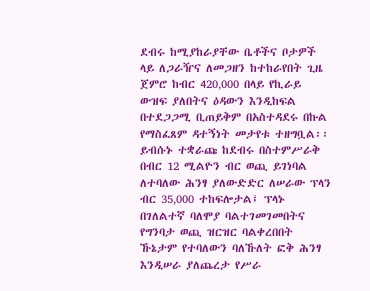ደብሩ ከሚያከራያቸው ቤቶችና ቦታዎች ላይ ለጋራዥና ለመጋዘን ከተከራየበት ጊዜ ጀምሮ ከብር 420‚000 በላይ የኪራይ ውዝፍ ያለበትና ዕዳውን እንዲከፍል በተደጋጋሚ ቢጠይቅም በአስተዳደሩ በኩል የማስፈጸም ዳተኝነት መታየቱ ተዘግቧል፡፡ ይብሱኑ ተቋራጩ ከደብሩ በስተምሥራቅ በብር 12 ሚልዮን ብር ወጪ ይገነባል ለተባለው ሕንፃ ያለውድድር ለሠራው ፕላን ብር 35‚000 ተከፍሎታል፤ ፕላኑ በገለልተኛ ባለሞያ ባልተገመገመበትና የግንባታ ወጪ ዝርዝር ባልቀረበበት ኹኔታም የተባለውን ባለኹለት ፎቅ ሕንፃ እንዲሠራ ያለጨረታ የሥራ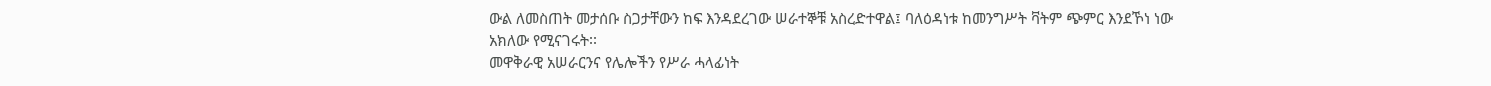ውል ለመስጠት መታሰቡ ስጋታቸውን ከፍ እንዳደረገው ሠራተኞቹ አስረድተዋል፤ ባለዕዳነቱ ከመንግሥት ቫትም ጭምር እንደኾነ ነው አክለው የሚናገሩት፡፡
መዋቅራዊ አሠራርንና የሌሎችን የሥራ ሓላፊነት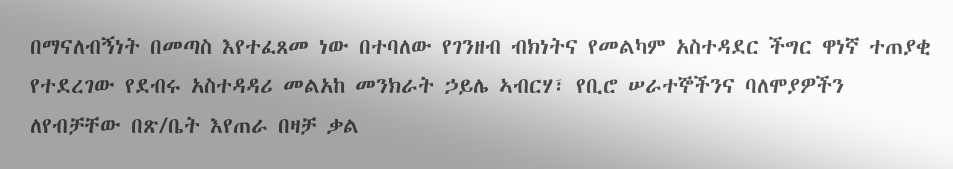በማናለብኝነት በመጣስ እየተፈጸመ ነው በተባለው የገንዘብ ብክነትና የመልካም አስተዳደር ችግር ዋነኛ ተጠያቂ የተደረገው የደብሩ አስተዳዳሪ መልአከ መንክራት ኃይሌ ኣብርሃ፣ የቢሮ ሠራተኞችንና ባለሞያዎችን ለየብቻቸው በጽ/ቤት እየጠራ በዛቻ ቃል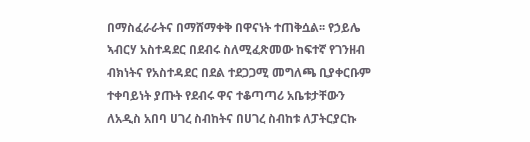በማስፈራራትና በማሸማቀቅ በዋናነት ተጠቅሷል፡፡ የኃይሌ ኣብርሃ አስተዳደር በደብሩ ስለሚፈጽመው ከፍተኛ የገንዘብ ብክነትና የአስተዳደር በደል ተደጋጋሚ መግለጫ ቢያቀርቡም ተቀባይነት ያጡት የደብሩ ዋና ተቆጣጣሪ አቤቱታቸውን ለአዲስ አበባ ሀገረ ስብከትና በሀገረ ስብከቱ ለፓትርያርኩ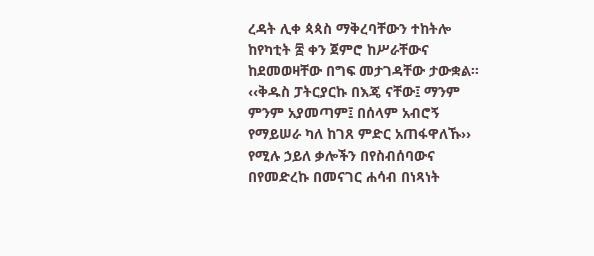ረዳት ሊቀ ጳጳስ ማቅረባቸውን ተከትሎ ከየካቲት ፰ ቀን ጀምሮ ከሥራቸውና ከደመወዛቸው በግፍ መታገዳቸው ታውቋል፡፡
‹‹ቅዱስ ፓትርያርኩ በእጄ ናቸው፤ ማንም ምንም አያመጣም፤ በሰላም አብሮኝ የማይሠራ ካለ ከገጸ ምድር አጠፋዋለኹ›› የሚሉ ኃይለ ቃሎችን በየስብሰባውና በየመድረኩ በመናገር ሐሳብ በነጻነት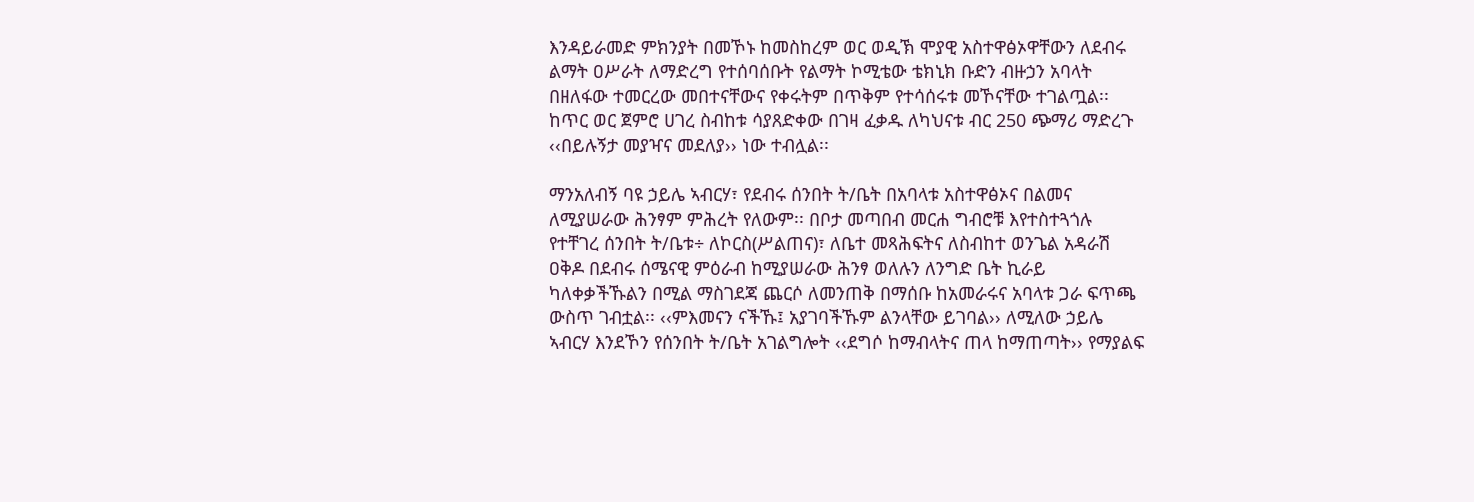እንዳይራመድ ምክንያት በመኾኑ ከመስከረም ወር ወዲኽ ሞያዊ አስተዋፅኦዋቸውን ለደብሩ ልማት ዐሥራት ለማድረግ የተሰባሰቡት የልማት ኮሚቴው ቴክኒክ ቡድን ብዙኃን አባላት በዘለፋው ተመርረው መበተናቸውና የቀሩትም በጥቅም የተሳሰሩቱ መኾናቸው ተገልጧል፡፡ ከጥር ወር ጀምሮ ሀገረ ስብከቱ ሳያጸድቀው በገዛ ፈቃዱ ለካህናቱ ብር 250 ጭማሪ ማድረጉ ‹‹በይሉኝታ መያዣና መደለያ›› ነው ተብሏል፡፡

ማንአለብኝ ባዩ ኃይሌ ኣብርሃ፣ የደብሩ ሰንበት ት/ቤት በአባላቱ አስተዋፅኦና በልመና ለሚያሠራው ሕንፃም ምሕረት የለውም፡፡ በቦታ መጣበብ መርሐ ግብሮቹ እየተስተጓጎሉ የተቸገረ ሰንበት ት/ቤቱ÷ ለኮርስ(ሥልጠና)፣ ለቤተ መጻሕፍትና ለስብከተ ወንጌል አዳራሽ ዐቅዶ በደብሩ ሰሜናዊ ምዕራብ ከሚያሠራው ሕንፃ ወለሉን ለንግድ ቤት ኪራይ ካለቀቃችኹልን በሚል ማስገደጃ ጨርሶ ለመንጠቅ በማሰቡ ከአመራሩና አባላቱ ጋራ ፍጥጫ ውስጥ ገብቷል፡፡ ‹‹ምእመናን ናችኹ፤ አያገባችኹም ልንላቸው ይገባል›› ለሚለው ኃይሌ ኣብርሃ እንደኾን የሰንበት ት/ቤት አገልግሎት ‹‹ደግሶ ከማብላትና ጠላ ከማጠጣት›› የማያልፍ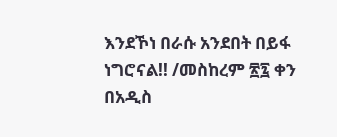እንደኾነ በራሱ አንደበት በይፋ ነግሮናል!! /መስከረም ፳፯ ቀን በአዲስ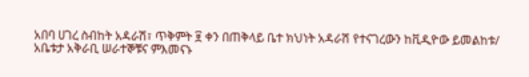አበባ ሀገረ ስብከት አዳራሽ፣ ጥቅምት ፱ ቀን በጠቅላይ ቤተ ክህነት አዳራሽ የተናገረውን ከቪዲዮው ይመልከቱ/
አቤቱታ አቅራቢ ሠራተኞቹና ምእመናኑ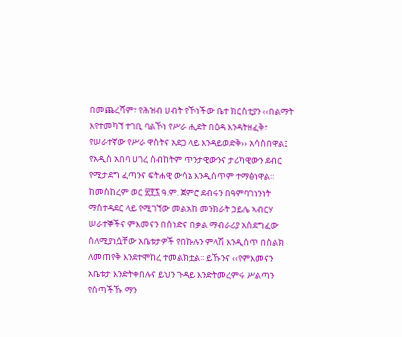በመጨረሻም፣ የሕዝብ ሀብት የኾነችው ቤተ ክርስቲያን ‹‹በልማት እየተመካኘ ተገቢ ባልኾነ የሥራ ሒደት በዕዳ እንዳትዘፈቅ፣ የሠራተኛው የሥራ ዋስትና አደጋ ላይ እንዳይወድቅ›› አሳስበዋል፤ የአዲስ አበባ ሀገረ ስብከትም ጥንታዊውንና ታሪካዊውን ደብር የሚታደግ ፈጣንና ፍትሐዊ ውሳኔ እንዲሰጥም ተማፅነዋል፡፡
ከመስከረም ወር ፳፻፯ ዓ.ም. ጀምሮ ደብሩን በዓምባገነንነት ማስተዳደር ላይ የሚገኘው መልአከ መንክራት ኃይሌ ኣብርሃ ሠራተኞችና ምእመናን በሰነድና በቃል ማብራሪያ አስደግፈው ስለሚያነሷቸው አቤቱታዎች የበኩሉን ምላሽ እንዲሰጥ በስልክ ለመጠየቅ እንደተሞከረ ተመልክቷል፡፡ ይኹንና ‹‹የምእመናን አቤቱታ እንድትቀበሉና ይህን ጉዳይ እንድትመረምሩ ሥልጣን የሰጣችኹ ማን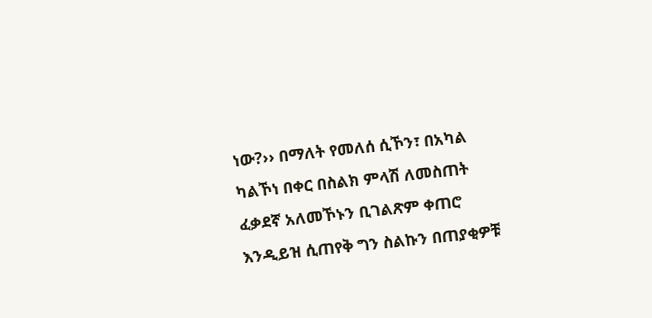ነው?›› በማለት የመለሰ ሲኾን፣ በአካል ካልኾነ በቀር በስልክ ምላሽ ለመስጠት ፈቃደኛ አለመኾኑን ቢገልጽም ቀጠሮ እንዲይዝ ሲጠየቅ ግን ስልኩን በጠያቂዎቹ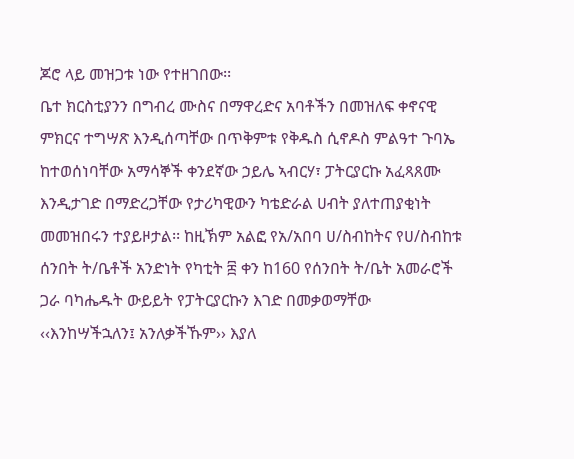ጆሮ ላይ መዝጋቱ ነው የተዘገበው፡፡
ቤተ ክርስቲያንን በግብረ ሙስና በማዋረድና አባቶችን በመዝለፍ ቀኖናዊ ምክርና ተግሣጽ እንዲሰጣቸው በጥቅምቱ የቅዱስ ሲኖዶስ ምልዓተ ጉባኤ ከተወሰነባቸው አማሳኞች ቀንደኛው ኃይሌ ኣብርሃ፣ ፓትርያርኩ አፈጻጸሙ እንዲታገድ በማድረጋቸው የታሪካዊውን ካቴድራል ሀብት ያለተጠያቂነት መመዝበሩን ተያይዞታል፡፡ ከዚኽም አልፎ የአ/አበባ ሀ/ስብከትና የሀ/ስብከቱ ሰንበት ት/ቤቶች አንድነት የካቲት ፰ ቀን ከ160 የሰንበት ት/ቤት አመራሮች ጋራ ባካሔዱት ውይይት የፓትርያርኩን እገድ በመቃወማቸው ‹‹እንከሣችኋለን፤ አንለቃችኹም›› እያለ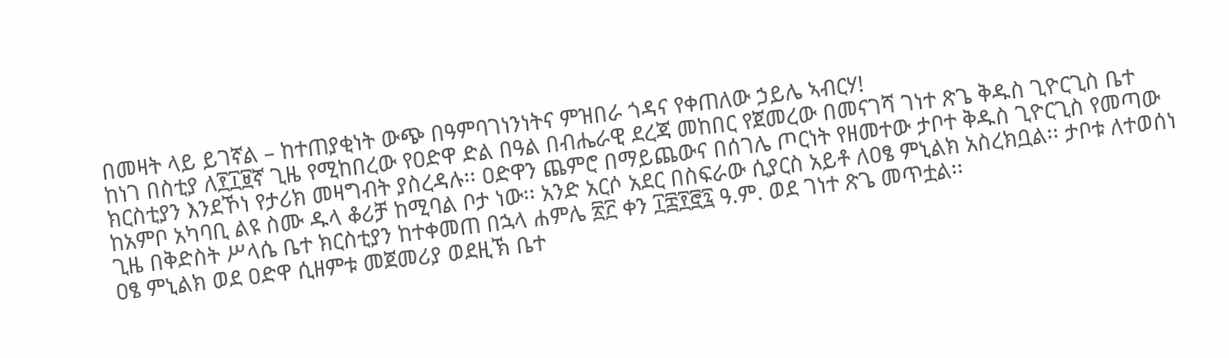በመዛት ላይ ይገኛል – ከተጠያቂነት ውጭ በዓምባገነንነትና ምዝበራ ጎዳና የቀጠለው ኃይሌ ኣብርሃ!
ከነገ በስቲያ ለ፻፲፱ኛ ጊዜ የሚከበረው የዐድዋ ድል በዓል በብሔራዊ ደረጃ መከበር የጀመረው በመናገሻ ገነተ ጽጌ ቅዱስ ጊዮርጊስ ቤተ ክርስቲያን እንደኾነ የታሪክ መዛግብት ያስረዳሉ፡፡ ዐድዋን ጨምሮ በማይጨውና በሰገሌ ጦርነት የዘመተው ታቦተ ቅዱስ ጊዮርጊስ የመጣው ከአምቦ አካባቢ ልዩ ስሙ ዱላ ቆሪቻ ከሚባል ቦታ ነው፡፡ አንድ አርሶ አደር በስፍራው ሲያርስ አይቶ ለዐፄ ምኒልክ አስረክቧል፡፡ ታቦቱ ለተወሰነ ጊዜ በቅድስት ሥላሴ ቤተ ክርስቲያን ከተቀመጠ በኋላ ሐምሌ ፳፫ ቀን ፲፰፻፸፯ ዓ.ም. ወደ ገነተ ጽጌ መጥቷል፡፡
ዐፄ ምኒልክ ወደ ዐድዋ ሲዘምቱ መጀመሪያ ወደዚኽ ቤተ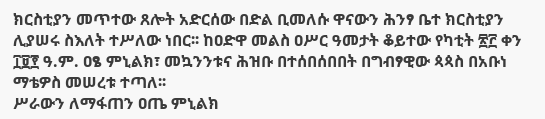ክርስቲያን መጥተው ጸሎት አድርሰው በድል ቢመለሱ ዋናውን ሕንፃ ቤተ ክርስቲያን ሊያሠሩ ስእለት ተሥለው ነበር፡፡ ከዐድዋ መልስ ዐሥር ዓመታት ቆይተው የካቲት ፳፫ ቀን ፲፱፻ ዓ.ም. ዐፄ ምኒልክ፣ መኳንንቱና ሕዝቡ በተሰበሰበበት በግብፃዊው ጳጳስ በአቡነ ማቴዎስ መሠረቱ ተጣለ፡፡
ሥራውን ለማፋጠን ዐጤ ምኒልክ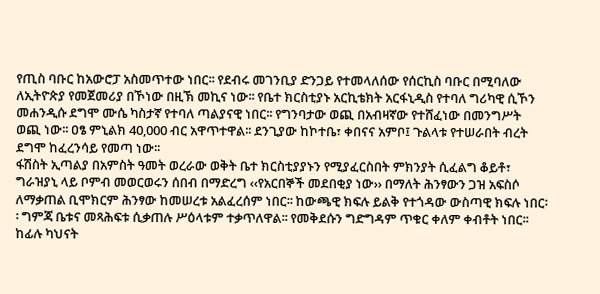የጢስ ባቡር ከአውሮፓ አስመጥተው ነበር፡፡ የደብሩ መገንቢያ ድንጋይ የተመላለሰው የሰርኪስ ባቡር በሚባለው ለኢትዮጵያ የመጀመሪያ በኾነው በዚኽ መኪና ነው፡፡ የቤተ ክርስቲያኑ አርኪቴክት አርፋኒዲስ የተባለ ግሪካዊ ሲኾን መሐንዲሱ ደግሞ ሙሴ ካስታኛ የተባለ ጣልያናዊ ነበር፡፡ የግንባታው ወጪ በአብዛኛው የተሸፈነው በመንግሥት ወጪ ነው፡፡ ዐፄ ምኒልክ 40‚000 ብር አዋጥተዋል፡፡ ደንጊያው ከኮተቤ፣ ቀበናና አምቦ፤ ጉልላቱ የተሠራበት ብረት ደግሞ ከፈረንሳይ የመጣ ነው፡፡
ፋሽስት ኢጣልያ በአምስት ዓመት ወረራው ወቅት ቤተ ክርስቲያያኑን የሚያፈርስበት ምክንያት ሲፈልግ ቆይቶ፣ ግራዝያኒ ላይ ቦምብ መወርወሩን ሰበብ በማድረግ ‹‹የአርበኞች መደበቂያ ነው›› በማለት ሕንፃውን ጋዝ አፍስሶ ለማቃጠል ቢሞክርም ሕንፃው ከመሠረቱ አልፈረሰም ነበር፡፡ ከውጫዊ ክፍሉ ይልቅ የተጎዳው ውስጣዊ ክፍሉ ነበር፡፡ ግምጃ ቤቱና መጻሕፍቱ ሲቃጠሉ ሥዕላቱም ተቃጥለዋል፡፡ የመቅደሱን ግድግዳም ጥቁር ቀለም ቀብቶት ነበር፡፡ ከፊሉ ካህናት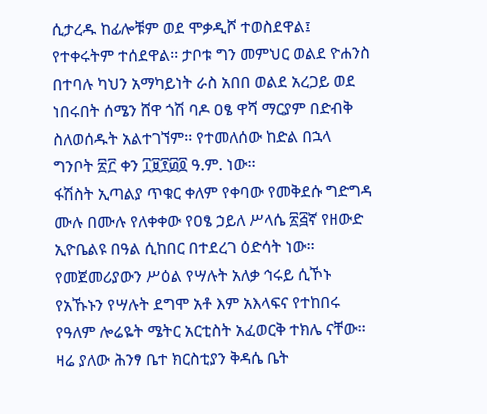ሲታረዱ ከፊሎቹም ወደ ሞቃዲሾ ተወስደዋል፤ የተቀሩትም ተሰደዋል፡፡ ታቦቱ ግን መምህር ወልደ ዮሐንስ በተባሉ ካህን አማካይነት ራስ አበበ ወልደ አረጋይ ወደ ነበሩበት ሰሜን ሸዋ ጎሽ ባዶ ዐፄ ዋሻ ማርያም በድብቅ ስለወሰዱት አልተገኘም፡፡ የተመለሰው ከድል በኋላ ግንቦት ፳፫ ቀን ፲፱፻፴፬ ዓ.ም. ነው፡፡
ፋሽስት ኢጣልያ ጥቁር ቀለም የቀባው የመቅደሱ ግድግዳ ሙሉ በሙሉ የለቀቀው የዐፄ ኃይለ ሥላሴ ፳፭ኛ የዘውድ ኢዮቤልዩ በዓል ሲከበር በተደረገ ዕድሳት ነው፡፡ የመጀመሪያውን ሥዕል የሣሉት አለቃ ኅሩይ ሲኾኑ የአኹኑን የሣሉት ደግሞ አቶ እም አእላፍና የተከበሩ የዓለም ሎሬዬት ሜትር አርቲስት አፈወርቅ ተክሌ ናቸው፡፡
ዛሬ ያለው ሕንፃ ቤተ ክርስቲያን ቅዳሴ ቤት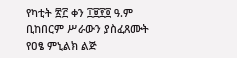የካቲት ፳፫ ቀን ፲፱፻፬ ዓ.ም ቢከበርም ሥራውን ያስፈጸሙት የዐፄ ምኒልክ ልጅ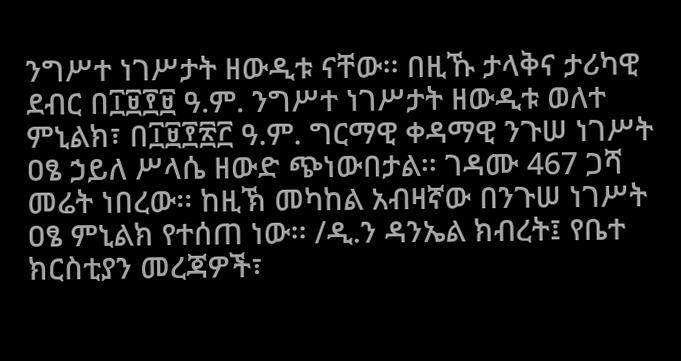ንግሥተ ነገሥታት ዘውዲቱ ናቸው፡፡ በዚኹ ታላቅና ታሪካዊ ደብር በ፲፱፻፱ ዓ.ም. ንግሥተ ነገሥታት ዘውዲቱ ወለተ ምኒልክ፣ በ፲፱፻፳፫ ዓ.ም. ግርማዊ ቀዳማዊ ንጉሠ ነገሥት ዐፄ ኃይለ ሥላሴ ዘውድ ጭነውበታል፡፡ ገዳሙ 467 ጋሻ መሬት ነበረው፡፡ ከዚኽ መካከል አብዛኛው በንጉሠ ነገሥት ዐፄ ምኒልክ የተሰጠ ነው፡፡ /ዲ.ን ዳንኤል ክብረት፤ የቤተ ክርስቲያን መረጃዎች፣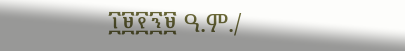፲፱፻፺፱ ዓ.ም./